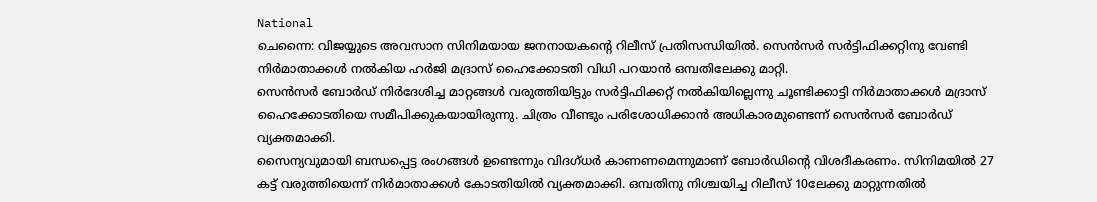National
ചെന്നൈ: വിജയ്യുടെ അവസാന സിനിമയായ ജനനായകന്റെ റിലീസ് പ്രതിസന്ധിയിൽ. സെൻസർ സർട്ടിഫിക്കറ്റിനു വേണ്ടി നിർമാതാക്കൾ നൽകിയ ഹർജി മദ്രാസ് ഹൈക്കോടതി വിധി പറയാൻ ഒമ്പതിലേക്കു മാറ്റി.
സെൻസർ ബോർഡ് നിർദേശിച്ച മാറ്റങ്ങൾ വരുത്തിയിട്ടും സർട്ടിഫിക്കറ്റ് നൽകിയില്ലെന്നു ചൂണ്ടിക്കാട്ടി നിർമാതാക്കൾ മദ്രാസ് ഹൈക്കോടതിയെ സമീപിക്കുകയായിരുന്നു. ചിത്രം വീണ്ടും പരിശോധിക്കാൻ അധികാരമുണ്ടെന്ന് സെൻസർ ബോർഡ് വ്യക്തമാക്കി.
സൈന്യവുമായി ബന്ധപ്പെട്ട രംഗങ്ങൾ ഉണ്ടെന്നും വിദഗ്ധർ കാണണമെന്നുമാണ് ബോർഡിന്റെ വിശദീകരണം. സിനിമയിൽ 27 കട്ട് വരുത്തിയെന്ന് നിർമാതാക്കൾ കോടതിയിൽ വ്യക്തമാക്കി. ഒമ്പതിനു നിശ്ചയിച്ച റിലീസ് 10ലേക്കു മാറ്റുന്നതിൽ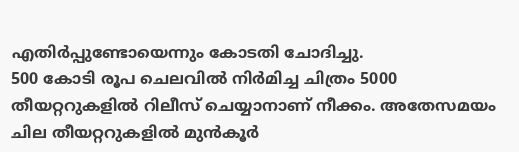എതിർപ്പുണ്ടോയെന്നും കോടതി ചോദിച്ചു.
500 കോടി രൂപ ചെലവിൽ നിർമിച്ച ചിത്രം 5000 തീയറ്ററുകളിൽ റിലീസ് ചെയ്യാനാണ് നീക്കം. അതേസമയം ചില തീയറ്ററുകളിൽ മുൻകൂർ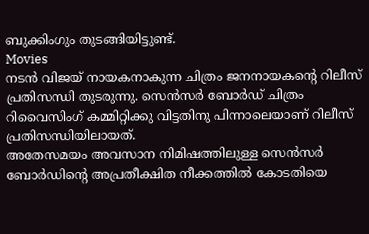ബുക്കിംഗും തുടങ്ങിയിട്ടുണ്ട്.
Movies
നടൻ വിജയ് നായകനാകുന്ന ചിത്രം ജനനായകന്റെ റിലീസ് പ്രതിസന്ധി തുടരുന്നു. സെൻസർ ബോർഡ് ചിത്രം റിവൈസിംഗ് കമ്മിറ്റിക്കു വിട്ടതിനു പിന്നാലെയാണ് റിലീസ് പ്രതിസന്ധിയിലായത്.
അതേസമയം അവസാന നിമിഷത്തിലുള്ള സെൻസർ ബോർഡിന്റെ അപ്രതീക്ഷിത നീക്കത്തിൽ കോടതിയെ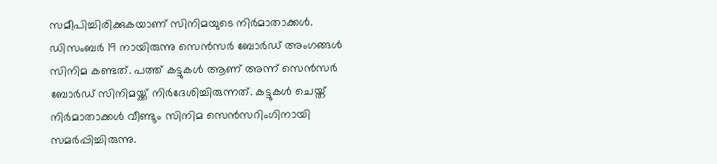സമീപിച്ചിരിക്കുകയാണ് സിനിമയുടെ നിർമാതാക്കൾ.
ഡിസംബർ 19 നായിരുന്നു സെൻസർ ബോർഡ് അംഗങ്ങൾ സിനിമ കണ്ടത്. പത്ത് കട്ടുകൾ ആണ് അന്ന് സെൻസർ ബോർഡ് സിനിമയ്ക്ക് നിർദേശിച്ചിരുന്നത്. കട്ടുകൾ ചെയ്ത് നിർമാതാക്കൾ വീണ്ടും സിനിമ സെൻസറിംഗിനായി സമർപ്പിച്ചിരുന്നു.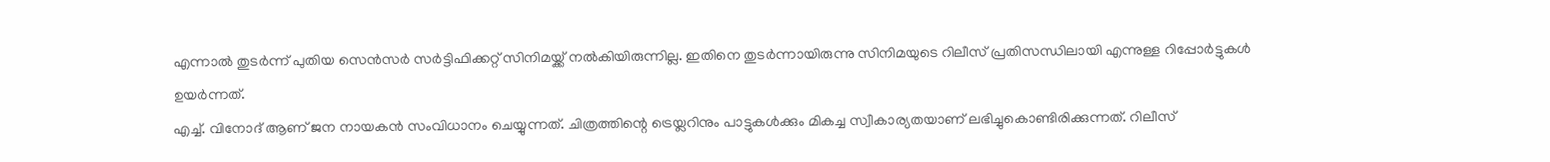എന്നാൽ തുടർന്ന് പുതിയ സെൻസർ സർട്ടിഫിക്കറ്റ് സിനിമയ്ക്ക് നൽകിയിരുന്നില്ല. ഇതിനെ തുടർന്നായിരുന്നു സിനിമയുടെ റിലീസ് പ്രതിസന്ധിലായി എന്നുള്ള റിപ്പോർട്ടുകൾ ഉയർന്നത്.
എച്ച്. വിനോദ് ആണ് ജന നായകൻ സംവിധാനം ചെയ്യുന്നത്. ചിത്രത്തിന്റെ ട്രെയ്ലറിനും പാട്ടുകൾക്കും മികച്ച സ്വീകാര്യതയാണ് ലഭിച്ചുകൊണ്ടിരിക്കുന്നത്. റിലീസ്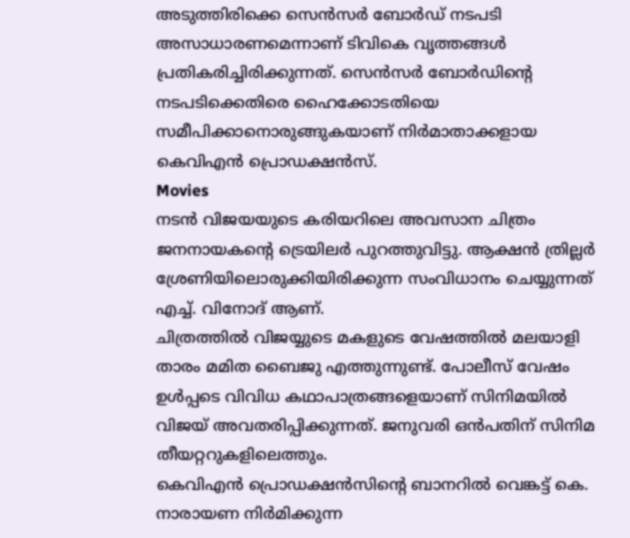അടുത്തിരിക്കെ സെൻസർ ബോർഡ് നടപടി അസാധാരണമെന്നാണ് ടിവികെ വൃത്തങ്ങൾ പ്രതികരിച്ചിരിക്കുന്നത്. സെൻസർ ബോർഡിന്റെ നടപടിക്കെതിരെ ഹൈക്കോടതിയെ സമീപിക്കാനൊരുങ്ങുകയാണ് നിർമാതാക്കളായ കെവിഎൻ പ്രൊഡക്ഷൻസ്.
Movies
നടൻ വിജയയുടെ കരിയറിലെ അവസാന ചിത്രം ജനനായകന്റെ ട്രെയിലർ പുറത്തുവിട്ടു. ആക്ഷൻ ത്രില്ലർ ശ്രേണിയിലൊരുക്കിയിരിക്കുന്ന സംവിധാനം ചെയ്യുന്നത് എച്ച്. വിനോദ് ആണ്.
ചിത്രത്തിൽ വിജയ്യുടെ മകളുടെ വേഷത്തിൽ മലയാളി താരം മമിത ബൈജു എത്തുന്നുണ്ട്. പോലീസ് വേഷം ഉൾപ്പടെ വിവിധ കഥാപാത്രങ്ങളെയാണ് സിനിമയിൽ വിജയ് അവതരിപ്പിക്കുന്നത്. ജനുവരി ഒൻപതിന് സിനിമ തീയറ്ററുകളിലെത്തും.
കെവിഎൻ പ്രൊഡക്ഷൻസിന്റെ ബാനറിൽ വെങ്കട്ട് കെ. നാരായണ നിർമിക്കുന്ന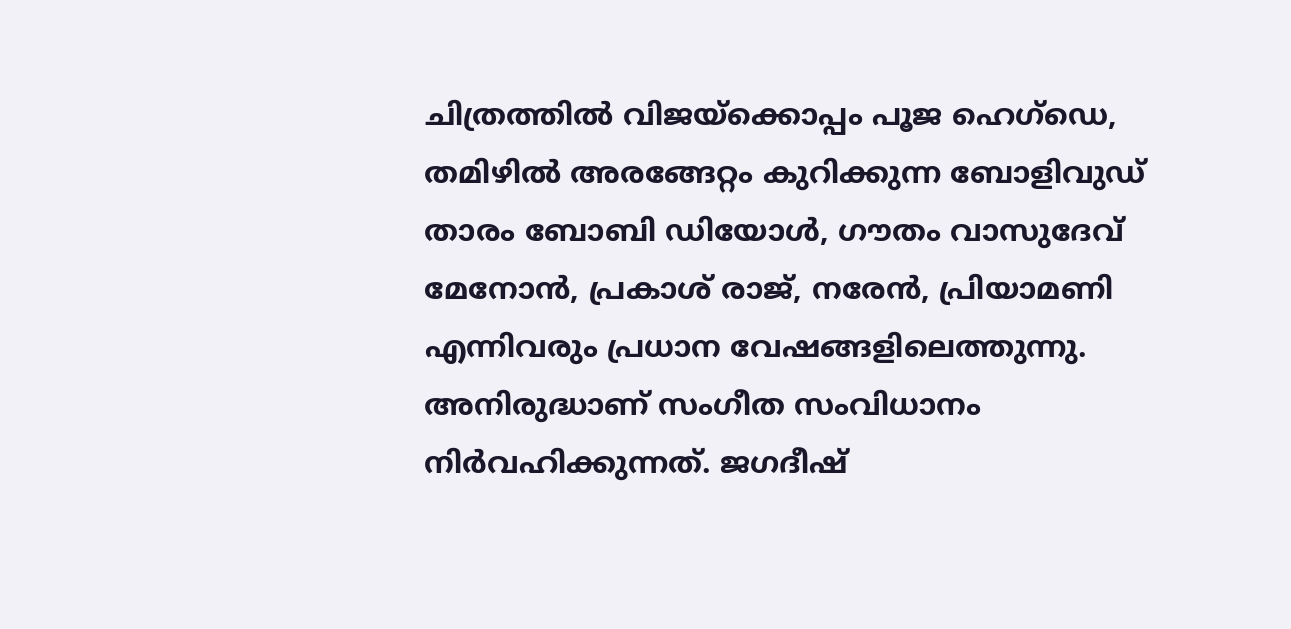ചിത്രത്തിൽ വിജയ്ക്കൊപ്പം പൂജ ഹെഗ്ഡെ, തമിഴിൽ അരങ്ങേറ്റം കുറിക്കുന്ന ബോളിവുഡ് താരം ബോബി ഡിയോൾ, ഗൗതം വാസുദേവ് മേനോൻ, പ്രകാശ് രാജ്, നരേൻ, പ്രിയാമണി എന്നിവരും പ്രധാന വേഷങ്ങളിലെത്തുന്നു.
അനിരുദ്ധാണ് സംഗീത സംവിധാനം നിർവഹിക്കുന്നത്. ജഗദീഷ്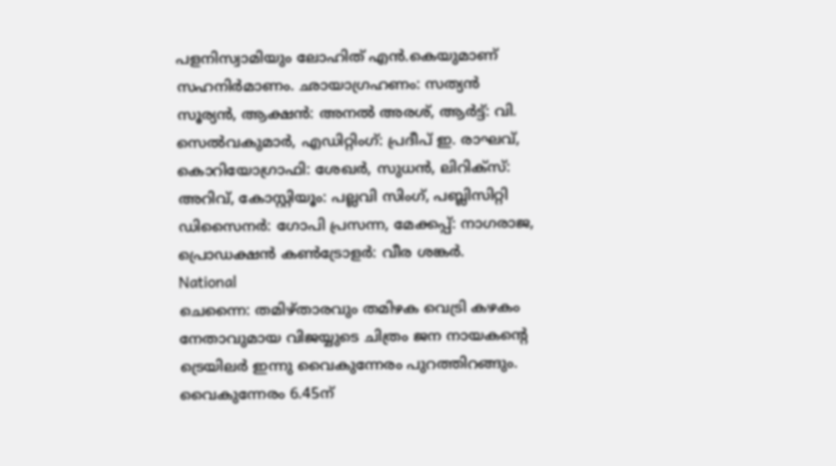പളനിസ്വാമിയും ലോഹിത് എൻ.കെയുമാണ് സഹനിർമാണം. ഛായാഗ്രഹണം: സത്യൻ സൂര്യൻ, ആക്ഷൻ: അനൽ അരശ്, ആർട്ട്: വി. സെൽവകുമാർ, എഡിറ്റിംഗ്: പ്രദീപ് ഇ. രാഘവ്, കൊറിയോഗ്രാഫി: ശേഖർ, സുധൻ, ലിറിക്സ്: അറിവ്, കോസ്റ്റിയൂം: പല്ലവി സിംഗ്, പബ്ലിസിറ്റി ഡിസൈനർ: ഗോപി പ്രസന്ന, മേക്കപ്പ്: നാഗരാജ, പ്രൊഡക്ഷൻ കൺട്രോളർ: വീര ശങ്കർ.
National
ചെന്നൈ: തമിഴ്താരവും തമിഴക വെട്രി കഴകം നേതാവുമായ വിജയ്യുടെ ചിത്രം ജന നായകന്റെ ട്രെയിലർ ഇന്നു വൈകുന്നേരം പുറത്തിറങ്ങും.
വൈകുന്നേരം 6.45ന്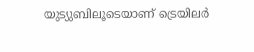യുട്യുബിലൂടെയാണ് ട്രെയിലർ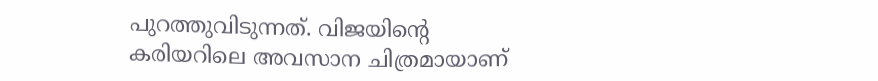പുറത്തുവിടുന്നത്. വിജയിന്റെ കരിയറിലെ അവസാന ചിത്രമായാണ്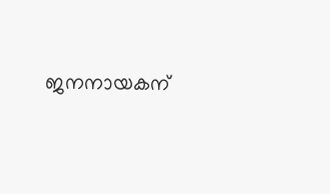ജനനായകന്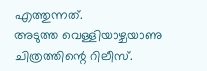എത്തുന്നത്.
അടുത്ത വെള്ളിയാഴ്ചയാണു ചിത്രത്തിന്റെ റിലീസ്.